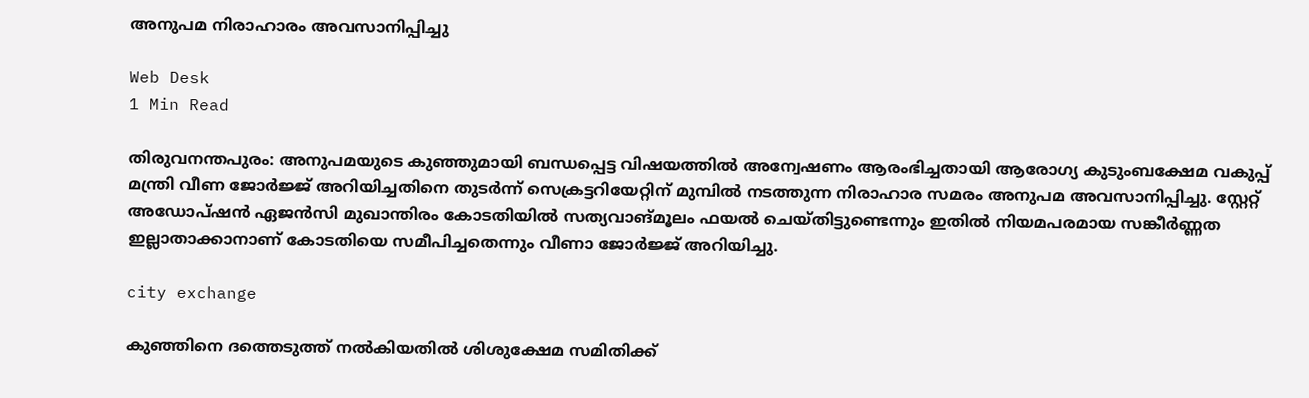അനുപമ നിരാഹാരം അവസാനിപ്പിച്ചു

Web Desk
1 Min Read

തിരുവനന്തപുരം: അനുപമയുടെ കുഞ്ഞുമായി ബന്ധപ്പെട്ട വിഷയത്തില്‍ അന്വേഷണം ആരംഭിച്ചതായി ആരോഗ്യ കുടുംബക്ഷേമ വകുപ്പ് മന്ത്രി വീണ ജോര്‍ജ്ജ് അറിയിച്ചതിനെ തുടര്‍ന്ന് സെക്രട്ടറിയേറ്റിന് മുമ്പില്‍ നടത്തുന്ന നിരാഹാര സമരം അനുപമ അവസാനിപ്പിച്ചു. സ്റ്റേറ്റ് അഡോപ്ഷന്‍ ഏജന്‍സി മുഖാന്തിരം കോടതിയില്‍ സത്യവാങ്മൂലം ഫയല്‍ ചെയ്തിട്ടുണ്ടെന്നും ഇതില്‍ നിയമപരമായ സങ്കീര്‍ണ്ണത ഇല്ലാതാക്കാനാണ് കോടതിയെ സമീപിച്ചതെന്നും വീണാ ജോര്‍ജ്ജ് അറിയിച്ചു.

city exchange

കുഞ്ഞിനെ ദത്തെടുത്ത് നല്‍കിയതില്‍ ശിശുക്ഷേമ സമിതിക്ക്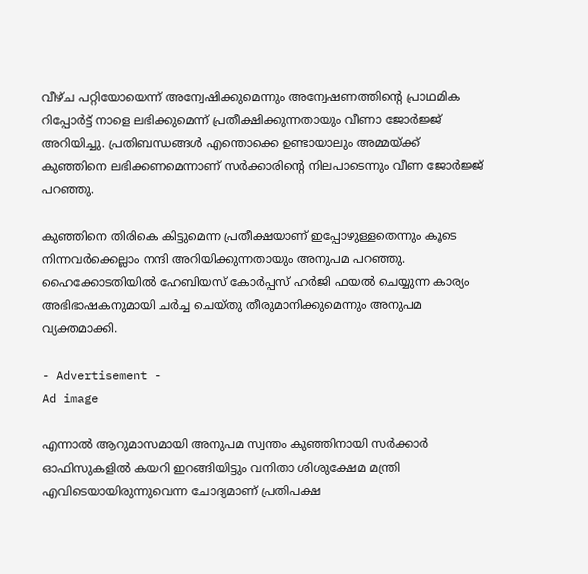വീഴ്ച പറ്റിയോയെന്ന് അന്വേഷിക്കുമെന്നും അന്വേഷണത്തിന്റെ പ്രാഥമിക റിപ്പോര്‍ട്ട് നാളെ ലഭിക്കുമെന്ന് പ്രതീക്ഷിക്കുന്നതായും വീണാ ജോര്‍ജ്ജ് അറിയിച്ചു. പ്രതിബന്ധങ്ങള്‍ എന്തൊക്കെ ഉണ്ടായാലും അമ്മയ്ക്ക് കുഞ്ഞിനെ ലഭിക്കണമെന്നാണ് സര്‍ക്കാരിന്റെ നിലപാടെന്നും വീണ ജോര്‍ജ്ജ് പറഞ്ഞു.

കുഞ്ഞിനെ തിരികെ കിട്ടുമെന്ന പ്രതീക്ഷയാണ് ഇപ്പോഴുള്ളതെന്നും കൂടെ നിന്നവര്‍ക്കെല്ലാം നന്ദി അറിയിക്കുന്നതായും അനുപമ പറഞ്ഞു. ഹൈക്കോടതിയില്‍ ഹേബിയസ് കോര്‍പ്പസ് ഹര്‍ജി ഫയല്‍ ചെയ്യുന്ന കാര്യം അഭിഭാഷകനുമായി ചര്‍ച്ച ചെയ്തു തീരുമാനിക്കുമെന്നും അനുപമ വ്യക്തമാക്കി.

- Advertisement -
Ad image

എന്നാല്‍ ആറുമാസമായി അനുപമ സ്വന്തം കുഞ്ഞിനായി സര്‍ക്കാര്‍ ഓഫിസുകളില്‍ കയറി ഇറങ്ങിയിട്ടും വനിതാ ശിശുക്ഷേമ മന്ത്രി എവിടെയായിരുന്നുവെന്ന ചോദ്യമാണ് പ്രതിപക്ഷ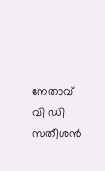നേതാവ് വി ഡി സതീശന്‍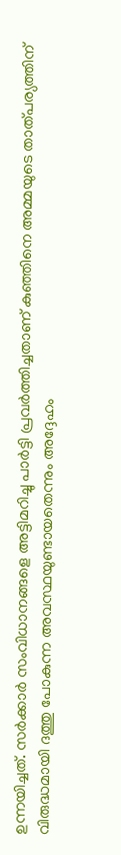ഉന്നയിച്ചത്. സര്‍ക്കാര്‍ സംവിധാനങ്ങളെ അട്ടിമറിച്ചു പാര്‍ട്ടി പ്രവര്‍ത്തിച്ചതാണ് കുഞ്ഞിനെ അമ്മയുടെ താത്പര്യത്തിന് വിരുദ്ധമായി ദത്തു പോകുന്ന അവസ്ഥയുണ്ടായതെന്നും അദ്ദേഹം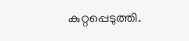കുറ്റപ്പെടുത്തി.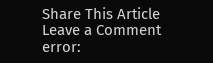Share This Article
Leave a Comment
error: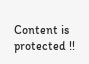Content is protected !!